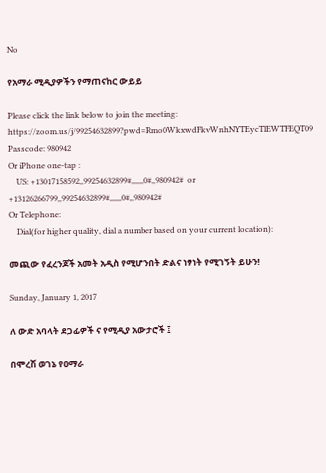No

የአማራ ሚዲያዎችን የማጠናከር ውይይ

Please click the link below to join the meeting:
https://zoom.us/j/99254632899?pwd=Rmo0WkxwdFkvWnhNYTEycTlEWTFEQT09
Passcode: 980942
Or iPhone one-tap :
    US: +13017158592,,99254632899#,,,,,,0#,,980942#  or +13126266799,,99254632899#,,,,,,0#,,980942#
Or Telephone:
    Dial(for higher quality, dial a number based on your current location):

መጪው የፈረንጆች አመት አዲስ የሚሆንበት ድልና ነፃነት የሚገኝት ይሁን!

Sunday, January 1, 2017

ለ ውድ አባላት ደጋፊዎች ና የሚዲያ አውታሮች ፤

በሞረሽ ወገኔ የዐማራ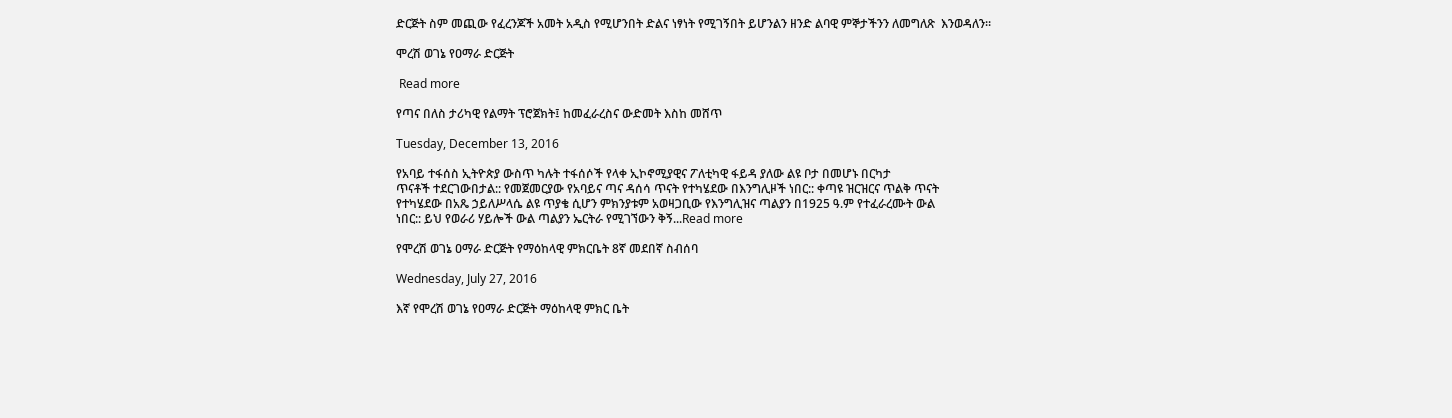ድርጅት ስም መጪው የፈረንጆች አመት አዲስ የሚሆንበት ድልና ነፃነት የሚገኝበት ይሆንልን ዘንድ ልባዊ ምኞታችንን ለመግለጽ  እንወዳለን።

ሞረሽ ወገኔ የዐማራ ድርጅት

 Read more

የጣና በለስ ታሪካዊ የልማት ፕሮጀክት፤ ከመፈራረስና ውድመት እስከ መሸጥ

Tuesday, December 13, 2016

የአባይ ተፋሰስ ኢትዮጵያ ውስጥ ካሉት ተፋሰሶች የላቀ ኢኮኖሚያዊና ፖለቲካዊ ፋይዳ ያለው ልዩ ቦታ በመሆኑ በርካታ
ጥናቶች ተደርገውበታል:: የመጀመርያው የአባይና ጣና ዳሰሳ ጥናት የተካሄደው በእንግሊዞች ነበር:: ቀጣዩ ዝርዝርና ጥልቅ ጥናት
የተካሄደው በአጼ ኃይለሥላሴ ልዩ ጥያቄ ሲሆን ምክንያቱም አወዛጋቢው የእንግሊዝና ጣልያን በ1925 ዓ.ም የተፈራረሙት ውል
ነበር:: ይህ የወራሪ ሃይሎች ውል ጣልያን ኤርትራ የሚገኘውን ቅኝ...Read more

የሞረሽ ወገኔ ዐማራ ድርጅት የማዕከላዊ ምክርቤት 8ኛ መደበኛ ስብሰባ

Wednesday, July 27, 2016

እኛ የሞረሽ ወገኔ የዐማራ ድርጅት ማዕከላዊ ምክር ቤት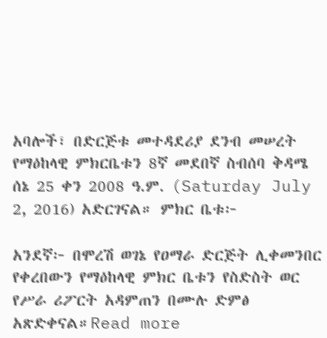አባሎች፣ በድርጅቱ መተዳደሪያ ደንብ መሠረት የማዕከላዊ ምክርቤቱን 8ኛ መደበኛ ስብሰባ ቅዳሜ ሰኔ 25 ቀን 2008 ዓ.ም. (Saturday July 2, 2016) አድርገናል። ምክር ቤቱ፦

አንደኛ፦ በሞረሽ ወገኔ የዐማራ ድርጅት ሊቀመንበር የቀረበውን የማዕከላዊ ምክር ቤቱን የስድስት ወር የሥራ ሪፖርት አዳምጠን በሙሉ ድምፅ አጽድቀናል።Read more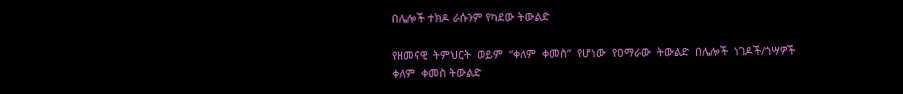በሌሎች ተክዶ ራሱንም የካደው ትውልድ

የዘመናዊ  ትምህርት  ወይም  “ቀለም  ቀመስ”  የሆነው  የዐማራው  ትውልድ  በሌሎች  ነገዶች/ጎሣዎች  ቀለም  ቀመስ ትውልድ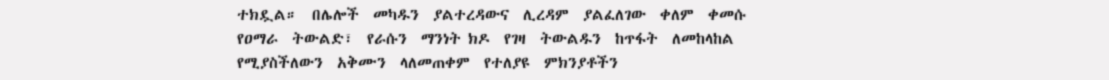ተክዷል።  በሌሎች  መካዱን  ያልተረዳውና  ሊረዳም  ያልፈለገው  ቀለም  ቀመሱ  የዐማራ  ትውልድ፣  የራሱን  ማንነት ክዶ  የገዛ  ትውልዱን  ከጥፋት  ለመከላከል  የሚያስችለውን  አቅሙን  ላለመጠቀም  የተለያዩ  ምክንያቶችን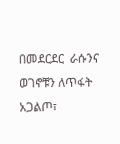በመደርደር  ራሱንና ወገኖቹን ለጥፋት አጋልጦ፣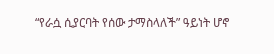“የራሷ ሲያርባት የሰው ታማስላለች” ዓይነት ሆኖ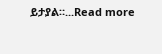ይታያል።...Read more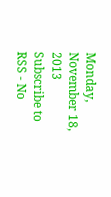Monday, November 18, 2013
Subscribe to RSS - No